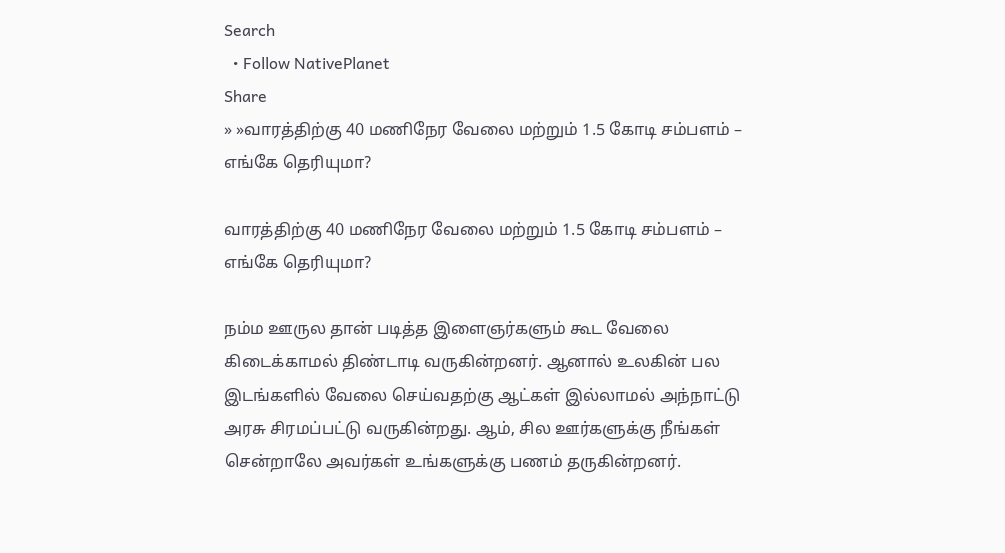Search
  • Follow NativePlanet
Share
» »வாரத்திற்கு 40 மணிநேர வேலை மற்றும் 1.5 கோடி சம்பளம் – எங்கே தெரியுமா?

வாரத்திற்கு 40 மணிநேர வேலை மற்றும் 1.5 கோடி சம்பளம் – எங்கே தெரியுமா?

நம்ம ஊருல தான் படித்த இளைஞர்களும் கூட வேலை கிடைக்காமல் திண்டாடி வருகின்றனர். ஆனால் உலகின் பல இடங்களில் வேலை செய்வதற்கு ஆட்கள் இல்லாமல் அந்நாட்டு அரசு சிரமப்பட்டு வருகின்றது. ஆம், சில ஊர்களுக்கு நீங்கள் சென்றாலே அவர்கள் உங்களுக்கு பணம் தருகின்றனர்.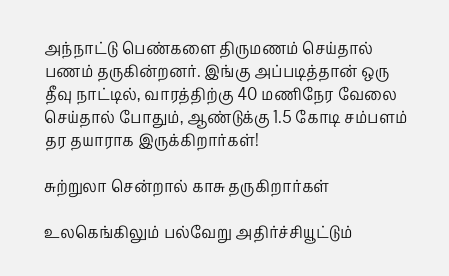அந்நாட்டு பெண்களை திருமணம் செய்தால் பணம் தருகின்றனர். இங்கு அப்படித்தான் ஒரு தீவு நாட்டில், வாரத்திற்கு 40 மணிநேர வேலை செய்தால் போதும், ஆண்டுக்கு 1.5 கோடி சம்பளம் தர தயாராக இருக்கிறார்கள்!

சுற்றுலா சென்றால் காசு தருகிறார்கள்

உலகெங்கிலும் பல்வேறு அதிர்ச்சியூட்டும்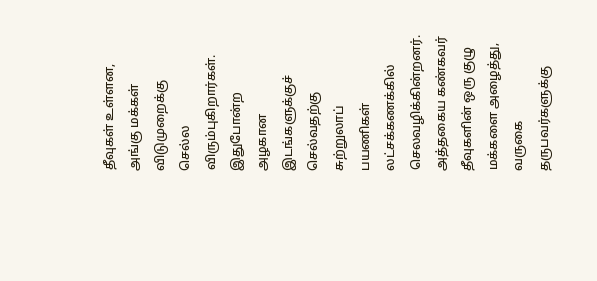தீவுகள் உள்ளன, அங்கு மக்கள் விடுமுறைக்கு செல்ல விரும்புகிறார்கள். இதுபோன்ற அழகான இடங்களுக்குச் செல்வதற்கு சுற்றுலாப் பயணிகள் லட்சக்கணக்கில் செலவழிக்கின்றனர். அத்தகைய கண்கவர் தீவுகளின் ஒரு குழு மக்களை அழைத்து, வருகை தருபவர்களுக்கு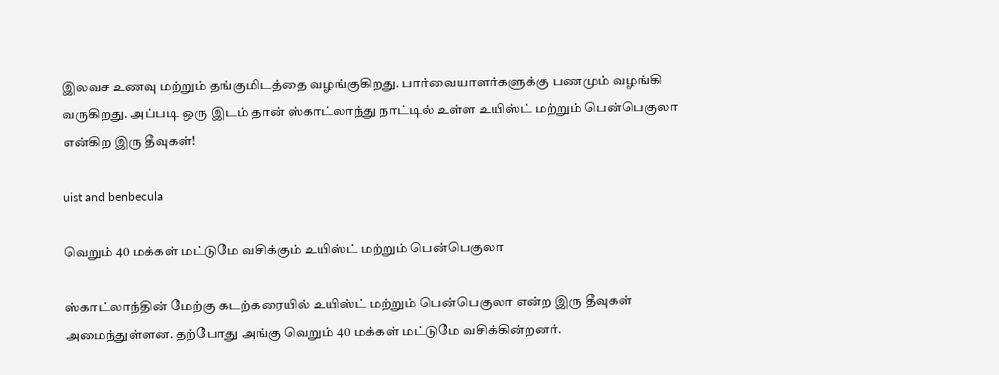இலவச உணவு மற்றும் தங்குமிடத்தை வழங்குகிறது. பார்வையாளர்களுக்கு பணமும் வழங்கி வருகிறது. அப்படி ஒரு இடம் தான் ஸ்காட்லாந்து நாட்டில் உள்ள உயிஸ்ட் மற்றும் பென்பெகுலா என்கிற இரு தீவுகள்!

uist and benbecula

வெறும் 40 மக்கள் மட்டுமே வசிக்கும் உயிஸ்ட் மற்றும் பென்பெகுலா

ஸ்காட்லாந்தின் மேற்கு கடற்கரையில் உயிஸ்ட் மற்றும் பென்பெகுலா என்ற இரு தீவுகள் அமைந்துள்ளன. தற்போது அங்கு வெறும் 40 மக்கள் மட்டுமே வசிக்கின்றனர்.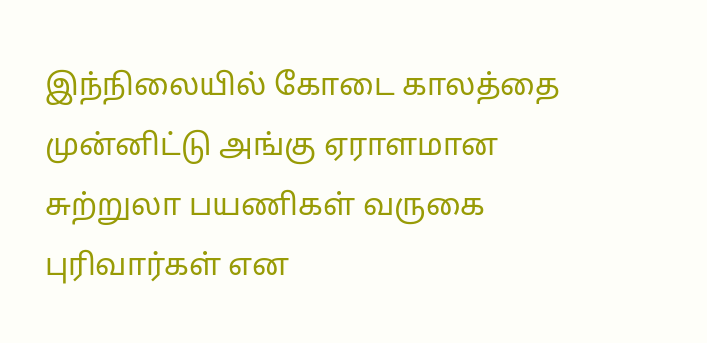இந்நிலையில் கோடை காலத்தை முன்னிட்டு அங்கு ஏராளமான சுற்றுலா பயணிகள் வருகை புரிவார்கள் என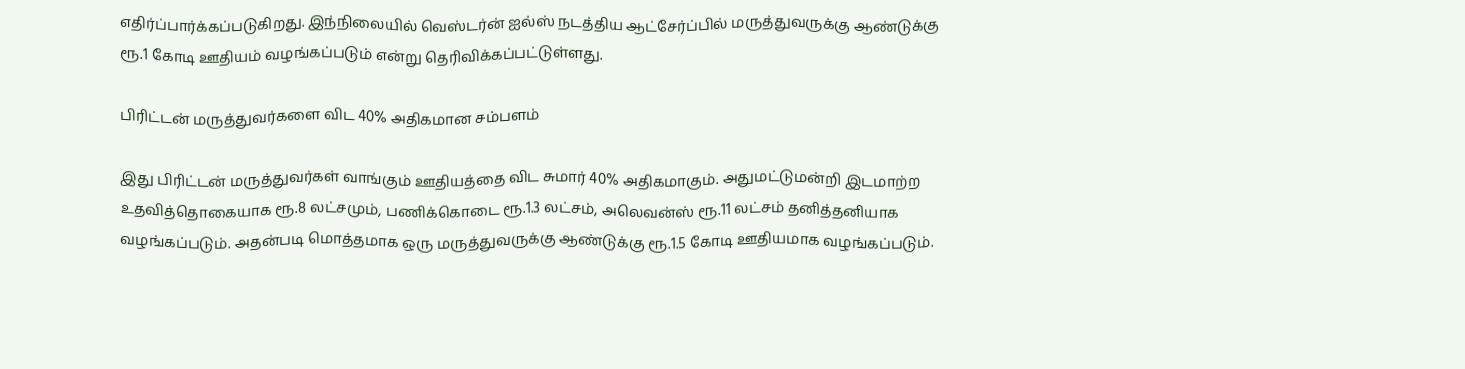எதிர்ப்பார்க்கப்படுகிறது. இந்நிலையில் வெஸ்டர்ன் ஐல்ஸ் நடத்திய ஆட்சேர்ப்பில் மருத்துவருக்கு ஆண்டுக்கு ரூ.1 கோடி ஊதியம் வழங்கப்படும் என்று தெரிவிக்கப்பட்டுள்ளது.

பிரிட்டன் மருத்துவர்களை விட 40% அதிகமான சம்பளம்

இது பிரிட்டன் மருத்துவர்கள் வாங்கும் ஊதியத்தை விட சுமார் 40% அதிகமாகும். அதுமட்டுமன்றி இடமாற்ற உதவித்தொகையாக ரூ.8 லட்சமும், பணிக்கொடை ரூ.1.3 லட்சம், அலெவன்ஸ் ரூ.11 லட்சம் தனித்தனியாக வழங்கப்படும். அதன்படி மொத்தமாக ஒரு மருத்துவருக்கு ஆண்டுக்கு ரூ.1.5 கோடி ஊதியமாக வழங்கப்படும்.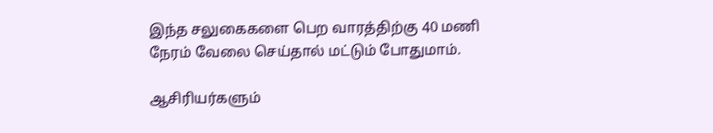இந்த சலுகைகளை பெற வாரத்திற்கு 40 மணி நேரம் வேலை செய்தால் மட்டும் போதுமாம்.

ஆசிரியர்களும்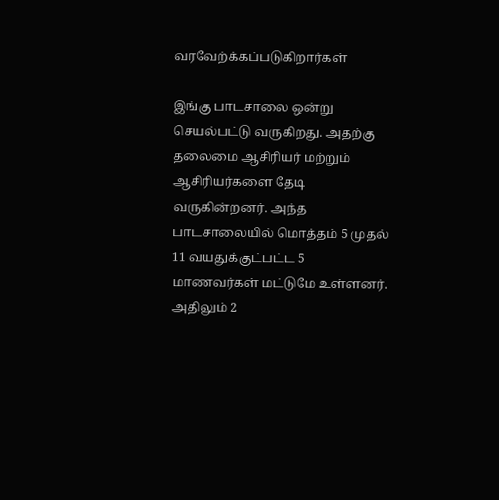வரவேற்க்கப்படுகிறார்கள்

இங்கு பாடசாலை ஒன்று செயல்பட்டு வருகிறது. அதற்கு தலைமை ஆசிரியர் மற்றும் ஆசிரியர்களை தேடி வருகின்றனர். அந்த பாடசாலையில் மொத்தம் 5 முதல் 11 வயதுக்குட்பட்ட 5 மாணவர்கள் மட்டுமே உள்ளனர். அதிலும் 2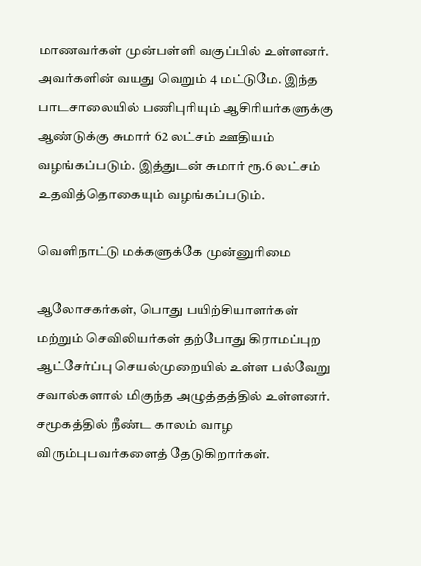மாணவர்கள் முன்பள்ளி வகுப்பில் உள்ளனர். அவர்களின் வயது வெறும் 4 மட்டுமே. இந்த பாடசாலையில் பணிபுரியும் ஆசிரியர்களுக்கு ஆண்டுக்கு சுமார் 62 லட்சம் ஊதியம் வழங்கப்படும். இத்துடன் சுமார் ரூ.6 லட்சம் உதவித்தொகையும் வழங்கப்படும்.

வெளிநாட்டு மக்களுக்கே முன்னுரிமை

ஆலோசகர்கள், பொது பயிற்சியாளர்கள் மற்றும் செவிலியர்கள் தற்போது கிராமப்புற ஆட்சேர்ப்பு செயல்முறையில் உள்ள பல்வேறு சவால்களால் மிகுந்த அழுத்தத்தில் உள்ளனர். சமூகத்தில் நீண்ட காலம் வாழ விரும்புபவர்களைத் தேடுகிறார்கள்.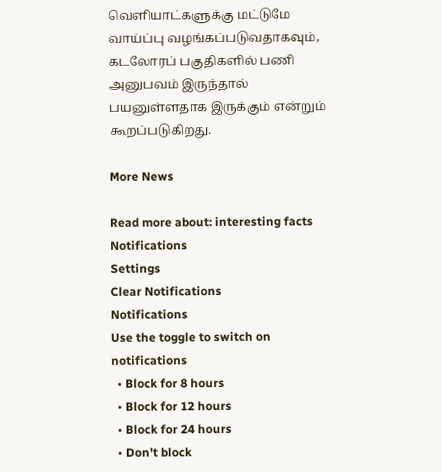வெளியாட்களுக்கு மட்டுமே வாய்ப்பு வழங்கப்படுவதாகவும், கடலோரப் பகுதிகளில் பணி அனுபவம் இருந்தால் பயனுள்ளதாக இருக்கும் என்றும் கூறப்படுகிறது.

More News

Read more about: interesting facts
Notifications
Settings
Clear Notifications
Notifications
Use the toggle to switch on notifications
  • Block for 8 hours
  • Block for 12 hours
  • Block for 24 hours
  • Don't block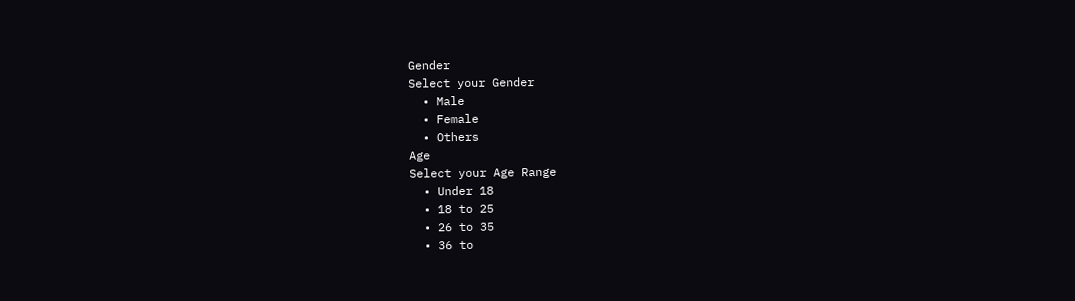Gender
Select your Gender
  • Male
  • Female
  • Others
Age
Select your Age Range
  • Under 18
  • 18 to 25
  • 26 to 35
  • 36 to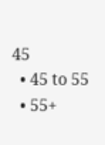45
  • 45 to 55
  • 55+